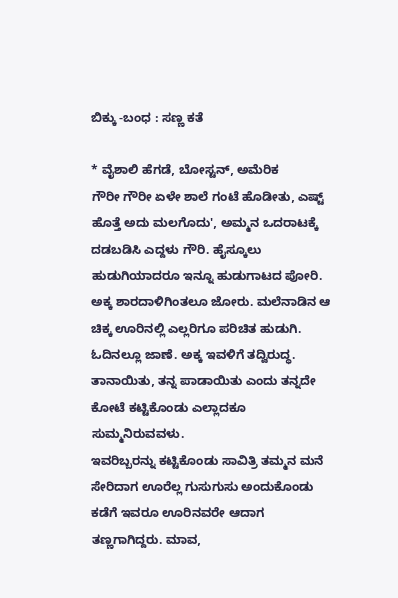ಬಿಕ್ಕು -ಬಂಧ : ಸಣ್ಣ ಕತೆ

* ವೈಶಾಲಿ ಹೆಗಡೆ, ಬೋಸ್ಟನ್, ಅಮೆರಿಕ
ಗೌರೀ ಗೌರೀ ಏಳೇ ಶಾಲೆ ಗಂಟೆ ಹೊಡೀತು, ಎಷ್ಟ್ ಹೊತ್ತೆ ಅದು ಮಲಗೊದು', ಅಮ್ಮನ ಒದರಾಟಕ್ಕೆ ದಡಬಡಿಸಿ ಎದ್ದಳು ಗೌರಿ. ಹೈಸ್ಕೂಲು ಹುಡುಗಿಯಾದರೂ ಇನ್ನೂ ಹುಡುಗಾಟದ ಪೋರಿ. ಅಕ್ಕ ಶಾರದಾಳಿಗಿಂತಲೂ ಜೋರು. ಮಲೆನಾಡಿನ ಆ ಚಿಕ್ಕ ಊರಿನಲ್ಲಿ ಎಲ್ಲರಿಗೂ ಪರಿಚಿತ ಹುಡುಗಿ. ಓದಿನಲ್ಲೂ ಜಾಣೆ. ಅಕ್ಕ ಇವಳಿಗೆ ತದ್ವಿರುದ್ಧ. ತಾನಾಯಿತು, ತನ್ನ ಪಾಡಾಯಿತು ಎಂದು ತನ್ನದೇ ಕೋಟೆ ಕಟ್ಟಿಕೊಂಡು ಎಲ್ಲಾದಕೂ ಸುಮ್ಮನಿರುವವಳು.
ಇವರಿಬ್ಬರನ್ನು ಕಟ್ಟಿಕೊಂಡು ಸಾವಿತ್ರಿ ತಮ್ಮನ ಮನೆ ಸೇರಿದಾಗ ಊರೆಲ್ಲ ಗುಸುಗುಸು ಅಂದುಕೊಂಡು ಕಡೆಗೆ ಇವರೂ ಊರಿನವರೇ ಆದಾಗ ತಣ್ಣಗಾಗಿದ್ದರು. ಮಾವ,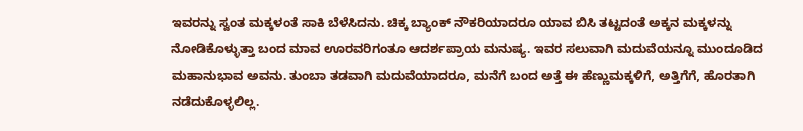ಇವರನ್ನು ಸ್ವಂತ ಮಕ್ಕಳಂತೆ ಸಾಕಿ ಬೆಳೆಸಿದನು. ಚಿಕ್ಕ ಬ್ಯಾಂಕ್ ನೌಕರಿಯಾದರೂ ಯಾವ ಬಿಸಿ ತಟ್ಟದಂತೆ ಅಕ್ಕನ ಮಕ್ಕಳನ್ನು ನೋಡಿಕೊಳ್ಳುತ್ತಾ ಬಂದ ಮಾವ ಊರವರಿಗಂತೂ ಆದರ್ಶಪ್ರಾಯ ಮನುಷ್ಯ. ಇವರ ಸಲುವಾಗಿ ಮದುವೆಯನ್ನೂ ಮುಂದೂಡಿದ ಮಹಾನುಭಾವ ಅವನು. ತುಂಬಾ ತಡವಾಗಿ ಮದುವೆಯಾದರೂ, ಮನೆಗೆ ಬಂದ ಅತ್ತೆ ಈ ಹೆಣ್ಣುಮಕ್ಕಳಿಗೆ, ಅತ್ತಿಗೆಗೆ, ಹೊರತಾಗಿ ನಡೆದುಕೊಳ್ಳಲಿಲ್ಲ.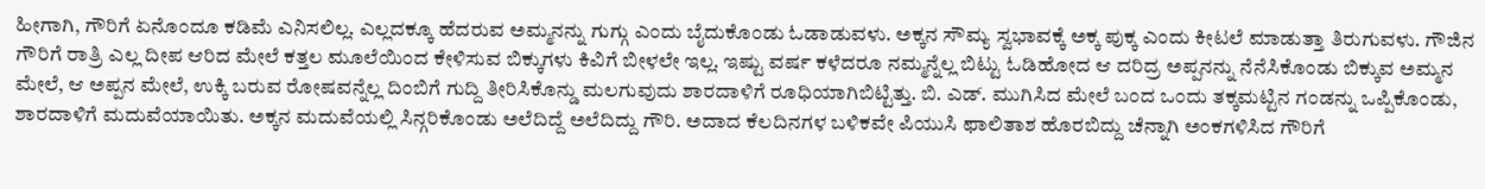ಹೀಗಾಗಿ, ಗೌರಿಗೆ ಏನೊಂದೂ ಕಡಿಮೆ ಎನಿಸಲಿಲ್ಲ. ಎಲ್ಲದಕ್ಕೂ ಹೆದರುವ ಅಮ್ಮನನ್ನು ಗುಗ್ಗು ಎಂದು ಬೈದುಕೊಂಡು ಓಡಾಡುವಳು. ಅಕ್ಕನ ಸೌಮ್ಯ ಸ್ವಭಾವಕ್ಕೆ ಅಕ್ಕ ಪುಕ್ಕ ಎಂದು ಕೀಟಲೆ ಮಾಡುತ್ತಾ ತಿರುಗುವಳು. ಗೌಜಿನ ಗೌರಿಗೆ ರಾತ್ರಿ ಎಲ್ಲ ದೀಪ ಆರಿದ ಮೇಲೆ ಕತ್ತಲ ಮೂಲೆಯಿಂದ ಕೇಳಿಸುವ ಬಿಕ್ಕುಗಳು ಕಿವಿಗೆ ಬೀಳಲೇ ಇಲ್ಲ. ಇಷ್ಟು ವರ್ಷ ಕಳೆದರೂ ನಮ್ಮನ್ನೆಲ್ಲ ಬಿಟ್ಟು ಓಡಿಹೋದ ಆ ದರಿದ್ರ ಅಪ್ಪನನ್ನು ನೆನೆಸಿಕೊಂಡು ಬಿಕ್ಕುವ ಅಮ್ಮನ ಮೇಲೆ, ಆ ಅಪ್ಪನ ಮೇಲೆ, ಉಕ್ಕಿ ಬರುವ ರೋಷವನ್ನೆಲ್ಲ ದಿಂಬಿಗೆ ಗುದ್ದಿ ತೀರಿಸಿಕೊನ್ಡು ಮಲಗುವುದು ಶಾರದಾಳಿಗೆ ರೂಧಿಯಾಗಿಬಿಟ್ಟಿತ್ತು. ಬಿ. ಎಡ್. ಮುಗಿಸಿದ ಮೇಲೆ ಬಂದ ಒಂದು ತಕ್ಕಮಟ್ಟಿನ ಗಂಡನ್ನು ಒಪ್ಪಿಕೊಂಡು, ಶಾರದಾಳಿಗೆ ಮದುವೆಯಾಯಿತು. ಅಕ್ಕನ ಮದುವೆಯಲ್ಲಿ ಸಿನ್ಗರಿಕೊಂಡು ಅಲೆದಿದ್ದೆ ಅಲೆದಿದ್ದು ಗೌರಿ. ಅದಾದ ಕೆಲದಿನಗಳ ಬಳಿಕವೇ ಪಿಯುಸಿ ಫಾಲಿತಾಶ ಹೊರಬಿದ್ದು ಚೆನ್ನಾಗಿ ಅಂಕಗಳಿಸಿದ ಗೌರಿಗೆ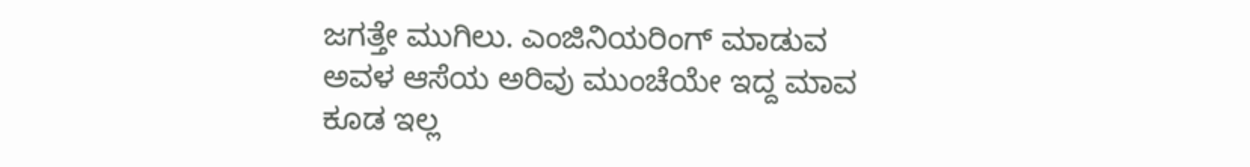ಜಗತ್ತೇ ಮುಗಿಲು. ಎಂಜಿನಿಯರಿಂಗ್ ಮಾಡುವ ಅವಳ ಆಸೆಯ ಅರಿವು ಮುಂಚೆಯೇ ಇದ್ದ ಮಾವ ಕೂಡ ಇಲ್ಲ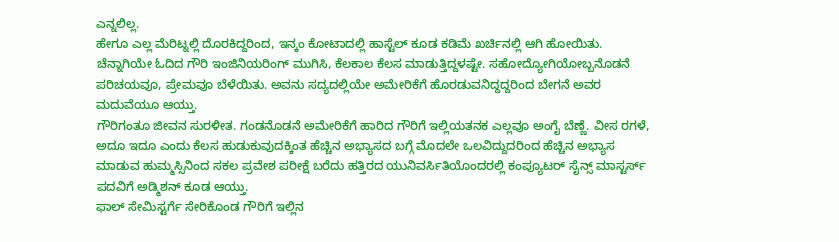ಎನ್ನಲಿಲ್ಲ.
ಹೇಗೂ ಎಲ್ಲ ಮೆರಿಟ್ನಲ್ಲಿ ದೊರಕಿದ್ದರಿಂದ, ಇನ್ಕಂ ಕೋಟಾದಲ್ಲಿ ಹಾಸ್ಟೆಲ್ ಕೂಡ ಕಡಿಮೆ ಖರ್ಚಿನಲ್ಲಿ ಆಗಿ ಹೋಯಿತು. ಚೆನ್ನಾಗಿಯೇ ಓದಿದ ಗೌರಿ ಇಂಜಿನಿಯರಿಂಗ್ ಮುಗಿಸಿ, ಕೆಲಕಾಲ ಕೆಲಸ ಮಾಡುತ್ತಿದ್ದಳಷ್ಟೇ. ಸಹೋದ್ಯೋಗಿಯೋಬ್ಬನೊಡನೆ ಪರಿಚಯವೂ, ಪ್ರೇಮವೂ ಬೆಳೆಯಿತು. ಅವನು ಸದ್ಯದಲ್ಲಿಯೇ ಅಮೇರಿಕೆಗೆ ಹೊರಡುವನಿದ್ದದ್ದರಿಂದ ಬೇಗನೆ ಅವರ ಮದುವೆಯೂ ಆಯ್ತು.
ಗೌರಿಗಂತೂ ಜೀವನ ಸುರಳೀತ. ಗಂಡನೊಡನೆ ಅಮೇರಿಕೆಗೆ ಹಾರಿದ ಗೌರಿಗೆ ಇಲ್ಲಿಯತನಕ ಎಲ್ಲವೂ ಅಂಗೈ ಬೆಣ್ಣೆ. ವೀಸ ರಗಳೆ, ಅದೂ ಇದೂ ಎಂದು ಕೆಲಸ ಹುಡುಕುವುದಕ್ಕಿಂತ ಹೆಚ್ಚಿನ ಅಭ್ಯಾಸದ ಬಗ್ಗೆ ಮೊದಲೇ ಒಲವಿದ್ದುದರಿಂದ ಹೆಚ್ಚಿನ ಅಭ್ಯಾಸ ಮಾಡುವ ಹುಮ್ಮಸ್ಸಿನಿಂದ ಸಕಲ ಪ್ರವೇಶ ಪರೀಕ್ಷೆ ಬರೆದು ಹತ್ತಿರದ ಯುನಿವರ್ಸಿತಿಯೊಂದರಲ್ಲಿ ಕಂಪ್ಯೂಟರ್ ಸೈನ್ಸ್ ಮಾಸ್ಟರ್ಸ್ ಪದವಿಗೆ ಅಡ್ಮಿಶನ್ ಕೂಡ ಆಯ್ತು.
ಫಾಲ್ ಸೇಮಿಸ್ಟರ್ಗೆ ಸೇರಿಕೊಂಡ ಗೌರಿಗೆ ಇಲ್ಲಿನ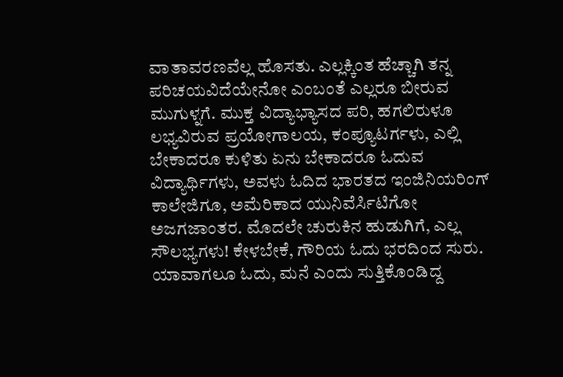ವಾತಾವರಣವೆಲ್ಲ ಹೊಸತು. ಎಲ್ಲಕ್ಕಿಂತ ಹೆಚ್ಚಾಗಿ ತನ್ನ ಪರಿಚಯವಿದೆಯೇನೋ ಎಂಬಂತೆ ಎಲ್ಲರೂ ಬೀರುವ ಮುಗುಳ್ನಗೆ. ಮುಕ್ತ ವಿದ್ಯಾಭ್ಯಾಸದ ಪರಿ, ಹಗಲಿರುಳೂ ಲಭ್ಯವಿರುವ ಪ್ರಯೋಗಾಲಯ, ಕಂಪ್ಯೂಟರ್ಗಳು, ಎಲ್ಲಿ ಬೇಕಾದರೂ ಕುಳಿತು ಏನು ಬೇಕಾದರೂ ಓದುವ ವಿದ್ಯಾರ್ಥಿಗಳು, ಅವಳು ಓದಿದ ಭಾರತದ ಇಂಜಿನಿಯರಿಂಗ್ ಕಾಲೇಜಿಗೂ, ಅಮೆರಿಕಾದ ಯುನಿವೆರ್ಸಿಟಿಗೋ ಅಜಗಜಾಂತರ. ಮೊದಲೇ ಚುರುಕಿನ ಹುಡುಗಿಗೆ, ಎಲ್ಲ ಸೌಲಭ್ಯಗಳು! ಕೇಳಬೇಕೆ, ಗೌರಿಯ ಓದು ಭರದಿಂದ ಸುರು.
ಯಾವಾಗಲೂ ಓದು, ಮನೆ ಎಂದು ಸುತ್ತಿಕೊಂಡಿದ್ದ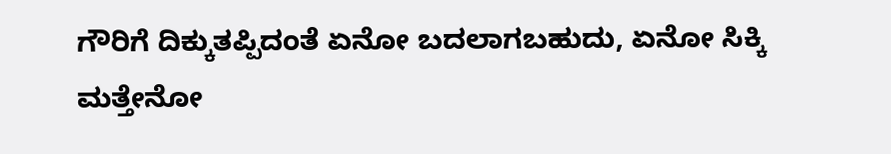ಗೌರಿಗೆ ದಿಕ್ಕುತಪ್ಪಿದಂತೆ ಏನೋ ಬದಲಾಗಬಹುದು, ಏನೋ ಸಿಕ್ಕಿ ಮತ್ತೇನೋ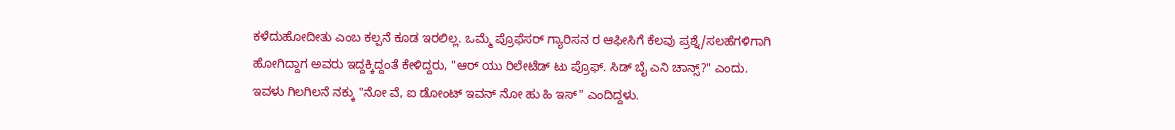ಕಳೆದುಹೋದೀತು ಎಂಬ ಕಲ್ಪನೆ ಕೂಡ ಇರಲಿಲ್ಲ. ಒಮ್ಮೆ ಪ್ರೊಫೆಸರ್ ಗ್ಯಾರಿಸನ ರ ಆಫೀಸಿಗೆ ಕೆಲವು ಪ್ರಶ್ನೆ/ಸಲಹೆಗಳಿಗಾಗಿ ಹೋಗಿದ್ದಾಗ ಅವರು ಇದ್ದಕ್ಕಿದ್ದಂತೆ ಕೇಳಿದ್ದರು, "ಆರ್ ಯು ರಿಲೇಟೆಡ್ ಟು ಪ್ರೊಫ್. ಸಿಡ್ ಬೈ ಎನಿ ಚಾನ್ಸ್?" ಎಂದು. ಇವಳು ಗಿಲಗಿಲನೆ ನಕ್ಕು "ನೋ ವೆ, ಐ ಡೋಂಟ್ ಇವನ್ ನೋ ಹು ಹಿ ಇಸ್" ಎಂದಿದ್ದಳು.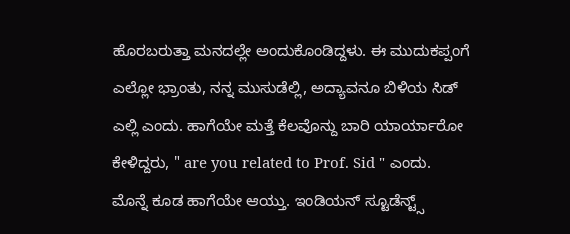ಹೊರಬರುತ್ತಾ ಮನದಲ್ಲೇ ಅಂದುಕೊಂಡಿದ್ದಳು. ಈ ಮುದುಕಪ್ಪಂಗೆ ಎಲ್ಲೋ ಭ್ರಾಂತು, ನನ್ನ ಮುಸುಡೆಲ್ಲಿ, ಅದ್ಯಾವನೂ ಬಿಳಿಯ ಸಿಡ್ ಎಲ್ಲಿ ಎಂದು. ಹಾಗೆಯೇ ಮತ್ತೆ ಕೆಲವೊನ್ದು ಬಾರಿ ಯಾರ್ಯಾರೋ ಕೇಳಿದ್ದರು, " are you related to Prof. Sid " ಎಂದು.
ಮೊನ್ನೆ ಕೂಡ ಹಾಗೆಯೇ ಆಯ್ತು. ಇಂಡಿಯನ್ ಸ್ಟೂಡೆನ್ಟ್ಸ್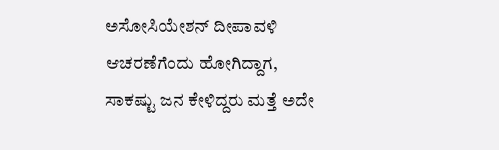ಅಸೋಸಿಯೇಶನ್ ದೀಪಾವಳಿ ಆಚರಣೆಗೆಂದು ಹೋಗಿದ್ದಾಗ, ಸಾಕಷ್ಟು ಜನ ಕೇಳಿದ್ದರು ಮತ್ತೆ ಅದೇ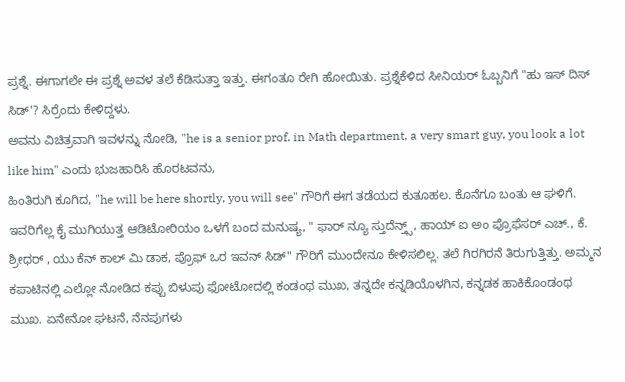ಪ್ರಶ್ನೆ. ಈಗಾಗಲೇ ಈ ಪ್ರಶ್ನೆ ಅವಳ ತಲೆ ಕೆಡಿಸುತ್ತಾ ಇತ್ತು. ಈಗಂತೂ ರೇಗಿ ಹೋಯಿತು. ಪ್ರಶ್ನೆಕೆಳಿದ ಸೀನಿಯರ್ ಓಬ್ಬನಿಗೆ "ಹು ಇಸ್ ದಿಸ್ ಸಿಡ್'? ಸಿರ್ರೆಂದು ಕೇಳಿದ್ದಳು.
ಅವನು ವಿಚಿತ್ರವಾಗಿ ಇವಳನ್ನು ನೋಡಿ, "he is a senior prof. in Math department, a very smart guy, you look a lot like him" ಎಂದು ಭುಜಹಾರಿಸಿ ಹೊರಟವನು,
ಹಿಂತಿರುಗಿ ಕೂಗಿದ, "he will be here shortly, you will see" ಗೌರಿಗೆ ಈಗ ತಡೆಯದ ಕುತೂಹಲ. ಕೊನೆಗೂ ಬಂತು ಆ ಘಳಿಗೆ. ಇವರಿಗೆಲ್ಲ ಕೈ ಮುಗಿಯುತ್ತ ಆಡಿಟೋರಿಯಂ ಒಳಗೆ ಬಂದ ಮನುಷ್ಯ, " ಫಾರ್ ನ್ಯೂ ಸ್ತುದೆನ್ತ್ಸ್, ಹಾಯ್ ಐ ಅಂ ಪ್ರೊಫೆಸರ್ ಎಚ್., ಕೆ. ಶ್ರೀಧರ್ , ಯು ಕೆನ್ ಕಾಲ್ ಮಿ ಡಾಕ, ಪ್ರೊಫ್ ಒರ ಇವನ್ ಸಿಡ್" ಗೌರಿಗೆ ಮುಂದೇನೂ ಕೇಳಿಸಲಿಲ್ಲ. ತಲೆ ಗಿರಗಿರನೆ ತಿರುಗುತ್ತಿತ್ತು. ಅಮ್ಮನ ಕಪಾಟಿನಲ್ಲಿ ಎಲ್ಲೋ ನೋಡಿದ ಕಪ್ಪು ಬಿಳುಪು ಫೋಟೋದಲ್ಲಿ ಕಂಡಂಥ ಮುಖ, ತನ್ನದೇ ಕನ್ನಡಿಯೊಳಗಿನ, ಕನ್ನಡಕ ಹಾಕಿಕೊಂಡಂಥ ಮುಖ. ಏನೇನೋ ಘಟನೆ, ನೆನಪುಗಳು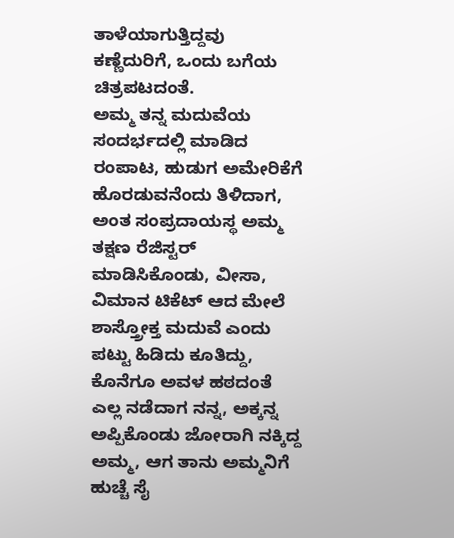ತಾಳೆಯಾಗುತ್ತಿದ್ದವು ಕಣ್ಣೆದುರಿಗೆ, ಒಂದು ಬಗೆಯ ಚಿತ್ರಪಟದಂತೆ.
ಅಮ್ಮ ತನ್ನ ಮದುವೆಯ ಸಂದರ್ಭದಲ್ಲಿ ಮಾಡಿದ ರಂಪಾಟ, ಹುಡುಗ ಅಮೇರಿಕೆಗೆ ಹೊರಡುವನೆಂದು ತಿಳಿದಾಗ, ಅಂತ ಸಂಪ್ರದಾಯಸ್ಥ ಅಮ್ಮ ತಕ್ಷಣ ರೆಜಿಸ್ಟರ್ ಮಾಡಿಸಿಕೊಂಡು, ವೀಸಾ, ವಿಮಾನ ಟಿಕೆಟ್ ಆದ ಮೇಲೆ ಶಾಸ್ತ್ರೋಕ್ತ ಮದುವೆ ಎಂದು ಪಟ್ಟು ಹಿಡಿದು ಕೂತಿದ್ದು, ಕೊನೆಗೂ ಅವಳ ಹಠದಂತೆ ಎಲ್ಲ ನಡೆದಾಗ ನನ್ನ, ಅಕ್ಕನ್ನ ಅಪ್ಪಿಕೊಂಡು ಜೋರಾಗಿ ನಕ್ಕಿದ್ದ ಅಮ್ಮ, ಆಗ ತಾನು ಅಮ್ಮನಿಗೆ ಹುಚ್ಚೆ ಸೈ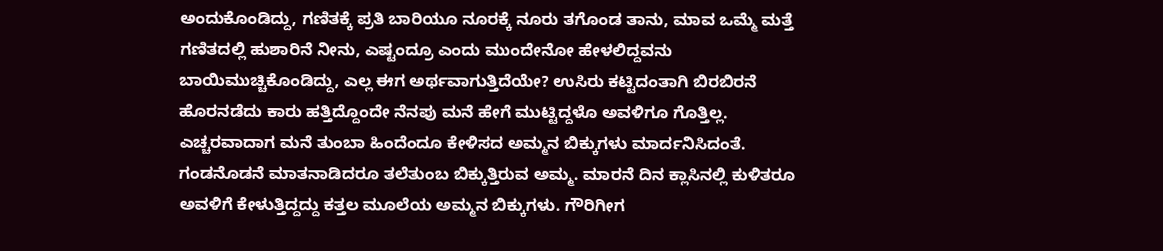ಅಂದುಕೊಂಡಿದ್ದು, ಗಣಿತಕ್ಕೆ ಪ್ರತಿ ಬಾರಿಯೂ ನೂರಕ್ಕೆ ನೂರು ತಗೊಂಡ ತಾನು, ಮಾವ ಒಮ್ಮೆ ಮತ್ತೆ ಗಣಿತದಲ್ಲಿ ಹುಶಾರಿನೆ ನೀನು, ಎಷ್ಟಂದ್ರೂ ಎಂದು ಮುಂದೇನೋ ಹೇಳಲಿದ್ದವನು ಬಾಯಿಮುಚ್ಚಿಕೊಂಡಿದ್ದು, ಎಲ್ಲ ಈಗ ಅರ್ಥವಾಗುತ್ತಿದೆಯೇ? ಉಸಿರು ಕಟ್ಟಿದಂತಾಗಿ ಬಿರಬಿರನೆ ಹೊರನಡೆದು ಕಾರು ಹತ್ತಿದ್ದೊಂದೇ ನೆನಪು ಮನೆ ಹೇಗೆ ಮುಟ್ಟಿದ್ದಳೊ ಅವಳಿಗೂ ಗೊತ್ತಿಲ್ಲ.
ಎಚ್ಚರವಾದಾಗ ಮನೆ ತುಂಬಾ ಹಿಂದೆಂದೂ ಕೇಳಿಸದ ಅಮ್ಮನ ಬಿಕ್ಕುಗಳು ಮಾರ್ದನಿಸಿದಂತೆ. ಗಂಡನೊಡನೆ ಮಾತನಾಡಿದರೂ ತಲೆತುಂಬ ಬಿಕ್ಕುತ್ತಿರುವ ಅಮ್ಮ. ಮಾರನೆ ದಿನ ಕ್ಲಾಸಿನಲ್ಲಿ ಕುಳಿತರೂ ಅವಳಿಗೆ ಕೇಳುತ್ತಿದ್ದದ್ದು ಕತ್ತಲ ಮೂಲೆಯ ಅಮ್ಮನ ಬಿಕ್ಕುಗಳು. ಗೌರಿಗೀಗ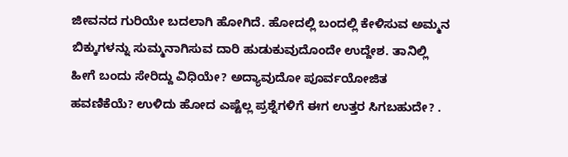ಜೀವನದ ಗುರಿಯೇ ಬದಲಾಗಿ ಹೋಗಿದೆ. ಹೋದಲ್ಲಿ ಬಂದಲ್ಲಿ ಕೇಳಿಸುವ ಅಮ್ಮನ ಬಿಕ್ಕುಗಳನ್ನು ಸುಮ್ಮನಾಗಿಸುವ ದಾರಿ ಹುಡುಕುವುದೊಂದೇ ಉದ್ದೇಶ. ತಾನಿಲ್ಲಿ ಹೀಗೆ ಬಂದು ಸೇರಿದ್ದು ವಿಧಿಯೇ? ಅದ್ಯಾವುದೋ ಪೂರ್ವಯೋಜಿತ ಹವಣಿಕೆಯೆ? ಉಳಿದು ಹೋದ ಎಷ್ಟೆಲ್ಲ ಪ್ರಶ್ನೆಗಳಿಗೆ ಈಗ ಉತ್ತರ ಸಿಗಬಹುದೇ? .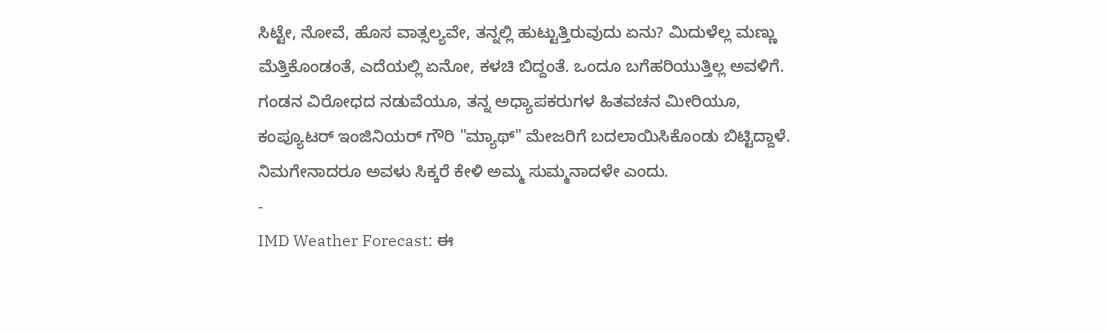ಸಿಟ್ಟೇ, ನೋವೆ, ಹೊಸ ವಾತ್ಸಲ್ಯವೇ, ತನ್ನಲ್ಲಿ ಹುಟ್ಟುತ್ತಿರುವುದು ಏನು? ಮಿದುಳೆಲ್ಲ ಮಣ್ಣು ಮೆತ್ತಿಕೊಂಡಂತೆ, ಎದೆಯಲ್ಲಿ ಏನೋ, ಕಳಚಿ ಬಿದ್ದಂತೆ. ಒಂದೂ ಬಗೆಹರಿಯುತ್ತಿಲ್ಲ ಅವಳಿಗೆ. ಗಂಡನ ವಿರೋಧದ ನಡುವೆಯೂ, ತನ್ನ ಅಧ್ಯಾಪಕರುಗಳ ಹಿತವಚನ ಮೀರಿಯೂ, ಕಂಪ್ಯೂಟರ್ ಇಂಜಿನಿಯರ್ ಗೌರಿ "ಮ್ಯಾಥ್" ಮೇಜರಿಗೆ ಬದಲಾಯಿಸಿಕೊಂಡು ಬಿಟ್ಟಿದ್ದಾಳೆ.
ನಿಮಗೇನಾದರೂ ಅವಳು ಸಿಕ್ಕರೆ ಕೇಳಿ ಅಮ್ಮ ಸುಮ್ಮನಾದಳೇ ಎಂದು.
-
IMD Weather Forecast: ಈ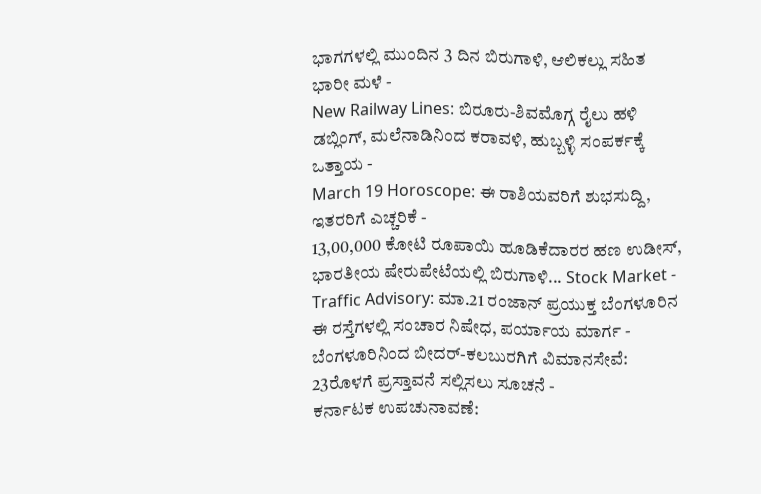ಭಾಗಗಳಲ್ಲಿ ಮುಂದಿನ 3 ದಿನ ಬಿರುಗಾಳಿ, ಆಲಿಕಲ್ಲು ಸಹಿತ ಭಾರೀ ಮಳೆ -
New Railway Lines: ಬಿರೂರು-ಶಿವಮೊಗ್ಗ ರೈಲು ಹಳಿ ಡಬ್ಲಿಂಗ್, ಮಲೆನಾಡಿನಿಂದ ಕರಾವಳಿ, ಹುಬ್ಬಳ್ಳಿ ಸಂಪರ್ಕಕ್ಕೆ ಒತ್ತಾಯ -
March 19 Horoscope: ಈ ರಾಶಿಯವರಿಗೆ ಶುಭಸುದ್ದಿ, ಇತರರಿಗೆ ಎಚ್ಚರಿಕೆ -
13,00,000 ಕೋಟಿ ರೂಪಾಯಿ ಹೂಡಿಕೆದಾರರ ಹಣ ಉಡೀಸ್, ಭಾರತೀಯ ಷೇರುಪೇಟೆಯಲ್ಲಿ ಬಿರುಗಾಳಿ... Stock Market -
Traffic Advisory: ಮಾ.21 ರಂಜಾನ್ ಪ್ರಯುಕ್ತ ಬೆಂಗಳೂರಿನ ಈ ರಸ್ತೆಗಳಲ್ಲಿ ಸಂಚಾರ ನಿಷೇಧ, ಪರ್ಯಾಯ ಮಾರ್ಗ -
ಬೆಂಗಳೂರಿನಿಂದ ಬೀದರ್-ಕಲಬುರಗಿಗೆ ವಿಮಾನಸೇವೆ: 23ರೊಳಗೆ ಪ್ರಸ್ತಾವನೆ ಸಲ್ಲಿಸಲು ಸೂಚನೆ -
ಕರ್ನಾಟಕ ಉಪಚುನಾವಣೆ: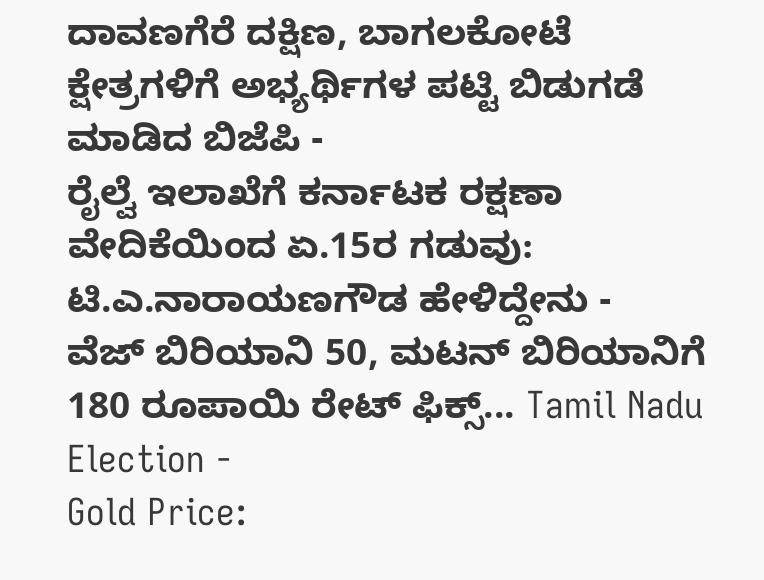ದಾವಣಗೆರೆ ದಕ್ಷಿಣ, ಬಾಗಲಕೋಟೆ ಕ್ಷೇತ್ರಗಳಿಗೆ ಅಭ್ಯರ್ಥಿಗಳ ಪಟ್ಟಿ ಬಿಡುಗಡೆ ಮಾಡಿದ ಬಿಜೆಪಿ -
ರೈಲ್ವೆ ಇಲಾಖೆಗೆ ಕರ್ನಾಟಕ ರಕ್ಷಣಾ ವೇದಿಕೆಯಿಂದ ಏ.15ರ ಗಡುವು: ಟಿ.ಎ.ನಾರಾಯಣಗೌಡ ಹೇಳಿದ್ದೇನು -
ವೆಜ್ ಬಿರಿಯಾನಿ 50, ಮಟನ್ ಬಿರಿಯಾನಿಗೆ 180 ರೂಪಾಯಿ ರೇಟ್ ಫಿಕ್ಸ್... Tamil Nadu Election -
Gold Price: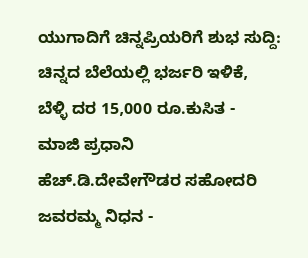ಯುಗಾದಿಗೆ ಚಿನ್ನಪ್ರಿಯರಿಗೆ ಶುಭ ಸುದ್ದಿ: ಚಿನ್ನದ ಬೆಲೆಯಲ್ಲಿ ಭರ್ಜರಿ ಇಳಿಕೆ, ಬೆಳ್ಳಿ ದರ 15,000 ರೂ.ಕುಸಿತ -
ಮಾಜಿ ಪ್ರಧಾನಿ ಹೆಚ್.ಡಿ.ದೇವೇಗೌಡರ ಸಹೋದರಿ ಜವರಮ್ಮ ನಿಧನ -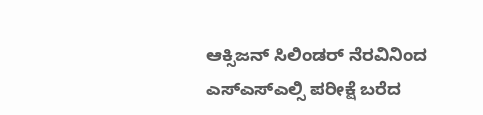ಆಕ್ಸಿಜನ್ ಸಿಲಿಂಡರ್ ನೆರವಿನಿಂದ ಎಸ್ಎಸ್ಎಲ್ಸಿ ಪರೀಕ್ಷೆ ಬರೆದ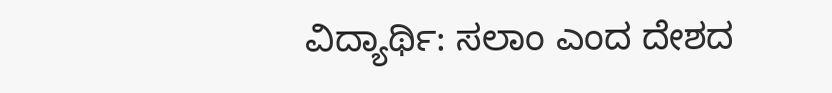ವಿದ್ಯಾರ್ಥಿ: ಸಲಾಂ ಎಂದ ದೇಶದ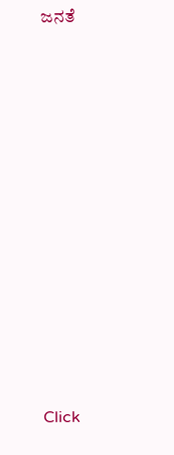ಜನತೆ












Click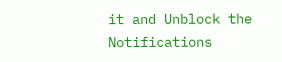it and Unblock the Notifications